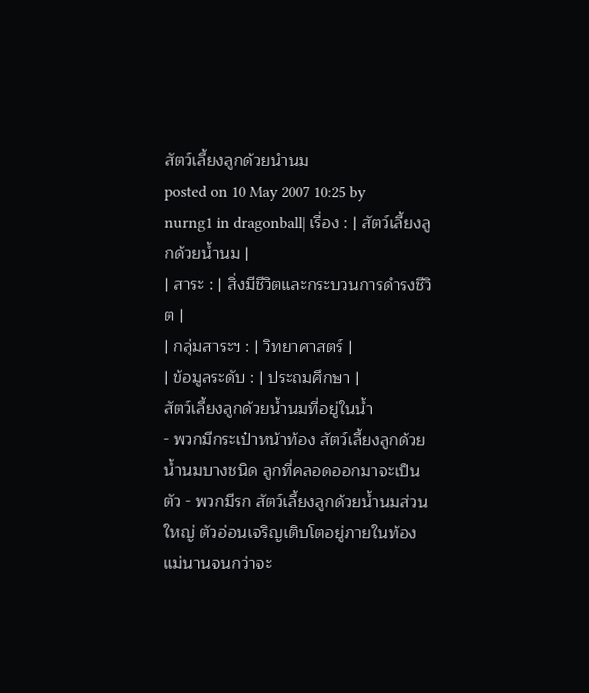สัตว์เลี้ยงลูกด้วยนำนม
posted on 10 May 2007 10:25 by nurng1 in dragonball| เรื่อง : | สัตว์เลี้ยงลูกด้วยน้ำนม |
| สาระ : | สิ่งมีชีวิตและกระบวนการดำรงชีวิต |
| กลุ่มสาระฯ : | วิทยาศาสตร์ |
| ข้อมูลระดับ : | ประถมศึกษา |
สัตว์เลี้ยงลูกด้วยน้ำนมที่อยู่ในน้ำ
- พวกมีกระเป๋าหน้าท้อง สัตว์เลี้ยงลูกด้วยน้ำนมบางชนิด ลูกที่คลอดออกมาจะเป็นตัว - พวกมีรก สัตว์เลี้ยงลูกด้วยน้ำนมส่วนใหญ่ ตัวอ่อนเจริญเติบโตอยู่ภายในท้องแม่นานจนกว่าจะ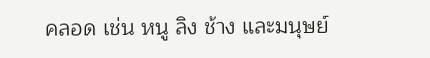คลอด เช่น หนู ลิง ช้าง และมนุษย์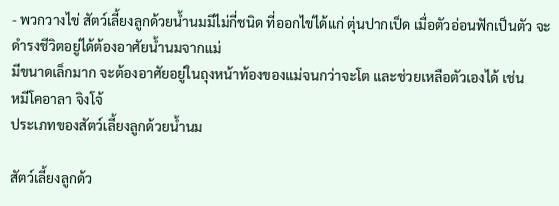- พวกวางไข่ สัตว์เลี้ยงลูกด้วยน้ำนมมีไม่กี่ชนิด ที่ออกไข่ได้แก่ ตุ่นปากเป็ด เมื่อตัวอ่อนฟักเป็นตัว จะดำรงชีวิตอยู่ได้ต้องอาศัยน้ำนมจากแม่
มีขนาดเล็กมาก จะต้องอาศัยอยู่ในถุงหน้าท้องของแม่จนกว่าจะโต และช่วยเหลือตัวเองได้ เช่น
หมีโคอาลา จิงโจ้
ประเภทของสัตว์เลี้ยงลูกด้วยน้ำนม

สัตว์เลี้ยงลูกด้ว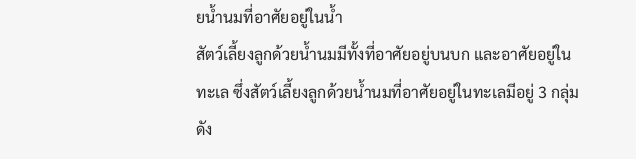ยน้ำนมที่อาศัยอยู่ในน้ำ
สัตว์เลี้ยงลูกด้วยน้ำนมมีทั้งที่อาศัยอยู่บนบก และอาศัยอยู่ในทะเล ซึ่งสัตว์เลี้ยงลูกด้วยน้ำนมที่อาศัยอยู่ในทะเลมีอยู่ 3 กลุ่ม ดัง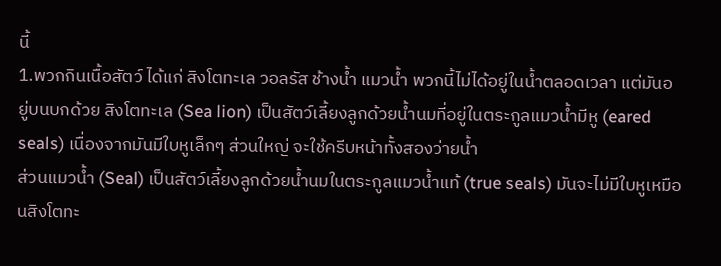นี้
1.พวกกินเนื้อสัตว์ ได้แก่ สิงโตทะเล วอลรัส ช้างน้ำ แมวน้ำ พวกนี้ไม่ได้อยู่ในน้ำตลอดเวลา แต่มันอยู่บนบกด้วย สิงโตทะเล (Sea lion) เป็นสัตว์เลี้ยงลูกด้วยน้ำนมที่อยู่ในตระกูลแมวน้ำมีหู (eared seals) เนื่องจากมันมีใบหูเล็กๆ ส่วนใหญ่ จะใช้ครีบหน้าทั้งสองว่ายน้ำ
ส่วนแมวน้ำ (Seal) เป็นสัตว์เลี้ยงลูกด้วยน้ำนมในตระกูลแมวน้ำแท้ (true seals) มันจะไม่มีใบหูเหมือนสิงโตทะ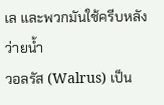เล และพวกมันใช้ครีบหลังว่ายน้ำ
วอลรัส (Walrus) เป็น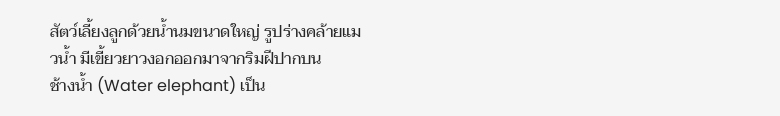สัตว์เลี้ยงลูกด้วยน้ำนมขนาดใหญ่ รูปร่างคล้ายแมวน้ำ มีเขี้ยวยาวงอกออกมาจากริมฝีปากบน
ช้างน้ำ (Water elephant) เป็น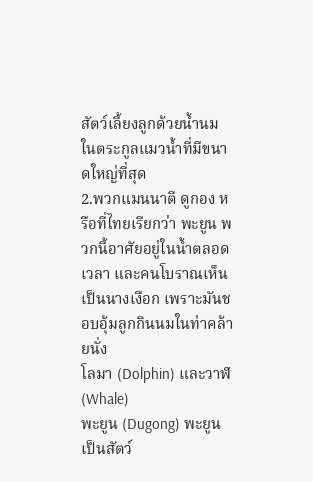สัตว์เลี้ยงลูกด้วยน้ำนมในตระกูลแมวน้ำที่มีขนาดใหญ่ที่สุด
2.พวกแมนนาตี ดูกอง หรือที่ไทยเรียกว่า พะยูน พวกนี้อาศัยอยู่ในน้ำตลอดเวลา และคนโบราณเห็นเป็นนางเงือก เพราะมันชอบอุ้มลูกกินนมในท่าคล้ายนั่ง
โลมา (Dolphin) และวาฬ (Whale)
พะยูน (Dugong) พะยูนเป็นสัตว์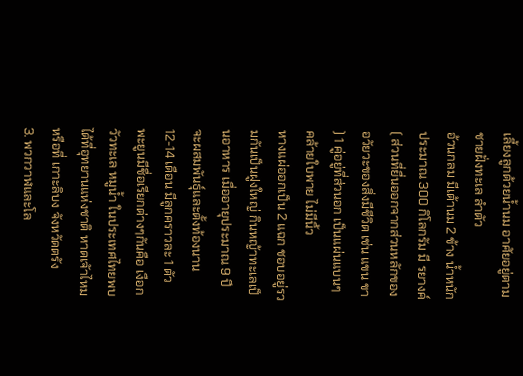เลี้ยงลูกด้วยน้ำนม อาศัยอยู่ตามชายฝั่งทะเล ลำตัว
อ้วนกลม มีเต้านม 2 ข้าง น้ำหนักประมาณ 300 กิโลกรัม มี รยางค์ ( ส่วนที่ยื่นออกจากส่วนหลักของอวัยวะของสิ่งมีชีวิต เช่น แขน ขา ) 1 คู่อยู่ที่ส่วนอก เป็นแผ่นแบนๆ คล้ายใบพาย ไม่มีนิ้ว
หางแผ่ออกเป็น 2 แฉก ชอบอยู่รวมกันเป็นฝูงใหญ่ กินหญ้าทะเลเป็นอาหาร เมื่ออายุประมาณ 9 ปี จะผสมพันธุ์และตั้งท้องนาน 12-14 เดือน มีลูกคราวละ 1 ตัว พะยูนมีชื่อเรียกต่างๆกันคือ เงือก วัวทะเล หมูน้ำ ในประเทศไทยพบได้ที่อุทยานแห่งชาติ หาดเจัาไหม หรือที่ เกาะลิบง จังหวัดตรัง
3. พวกวาฬและโล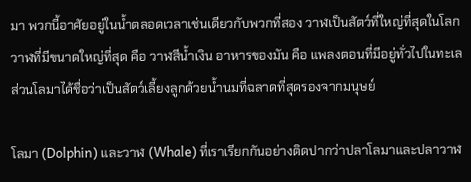มา พวกนี้อาศัยอยู่ในน้ำตลอดเวลาเช่นเดียวกับพวกที่สอง วาฬเป็นสัตว์ที่ใหญ่ที่สุดในโลก วาฬที่มีขนาดใหญ่ที่สุด คือ วาฬสีน้ำเงิน อาหารของมัน คือ แพลงตอนที่มีอยู่ทั่วไปในทะเล ส่วนโลมาได้ชื่อว่าเป็นสัตว์เลี้ยงลูกด้วยน้ำนมที่ฉลาดที่สุดรองจากมนุษย์

โลมา (Dolphin) และวาฬ (Whale) ที่เราเรียกกันอย่างติดปากว่าปลาโลมาและปลาวาฬ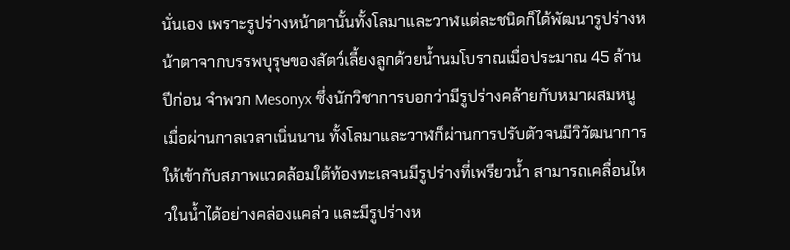นั่นเอง เพราะรูปร่างหน้าตานั้นทั้งโลมาและวาฬแต่ละชนิดก็ได้พัฒนารูปร่างหน้าตาจากบรรพบุรุษของสัตว์เลี้ยงลูกด้วยน้ำนมโบราณเมื่อประมาณ 45 ล้านปีก่อน จำพวก Mesonyx ซึ่งนักวิชาการบอกว่ามีรูปร่างคล้ายกับหมาผสมหนู เมื่อผ่านกาลเวลาเนิ่นนาน ทั้งโลมาและวาฬก็ผ่านการปรับตัวจนมีวิวัฒนาการให้เข้ากับสภาพแวดล้อมใต้ท้องทะเลจนมีรูปร่างที่เพรียวน้ำ สามารถเคลื่อนไหวในน้ำได้อย่างคล่องแคล่ว และมีรูปร่างห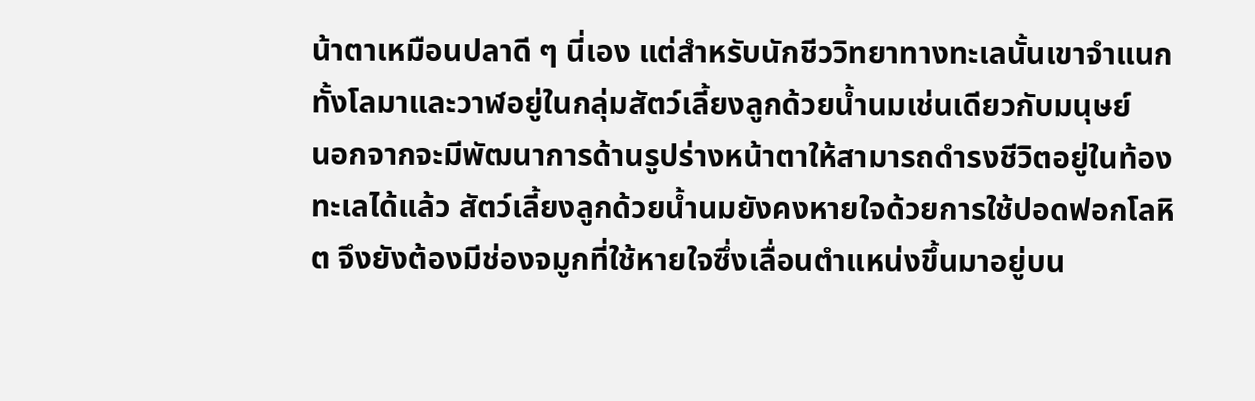น้าตาเหมือนปลาดี ๆ นี่เอง แต่สำหรับนักชีววิทยาทางทะเลนั้นเขาจำแนกทั้งโลมาและวาฬอยู่ในกลุ่มสัตว์เลี้ยงลูกด้วยน้ำนมเช่นเดียวกับมนุษย์
นอกจากจะมีพัฒนาการด้านรูปร่างหน้าตาให้สามารถดำรงชีวิตอยู่ในท้องทะเลได้แล้ว สัตว์เลี้ยงลูกด้วยน้ำนมยังคงหายใจด้วยการใช้ปอดฟอกโลหิต จึงยังต้องมีช่องจมูกที่ใช้หายใจซึ่งเลื่อนตำแหน่งขึ้นมาอยู่บน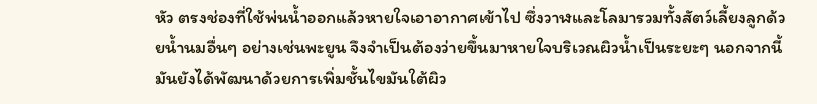หัว ตรงช่องที่ใช้พ่นน้ำออกแล้วหายใจเอาอากาศเข้าไป ซึ่งวาฬและโลมารวมทั้งสัตว์เลี้ยงลูกด้วยน้ำนมอื่นๆ อย่างเช่นพะยูน จึงจำเป็นต้องว่ายขึ้นมาหายใจบริเวณผิวน้ำเป็นระยะๆ นอกจากนี้มันยังได้พัฒนาด้วยการเพิ่มชั้นไขมันใต้ผิว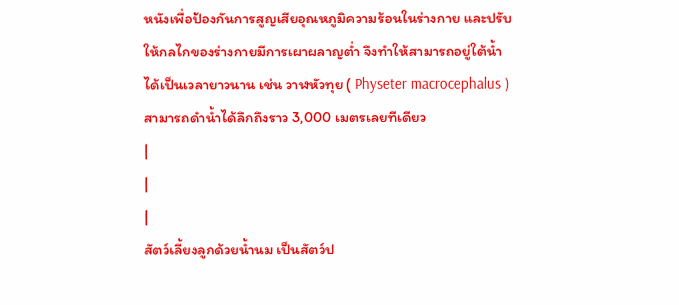หนังเพื่อป้องกันการสูญเสียอุณหภูมิความร้อนในร่างกาย และปรับให้กลไกของร่างกายมีการเผาผลาญต่ำ จึงทำให้สามารถอยู่ใต้น้ำได้เป็นเวลายาวนาน เช่น วาฬหัวทุย ( Physeter macrocephalus ) สามารถดำน้ำได้ลึกถึงราว 3,000 เมตรเลยทีเดียว
|
|
|
สัตว์เลี้ยงลูกด้วยน้ำนม เป็นสัตว์ป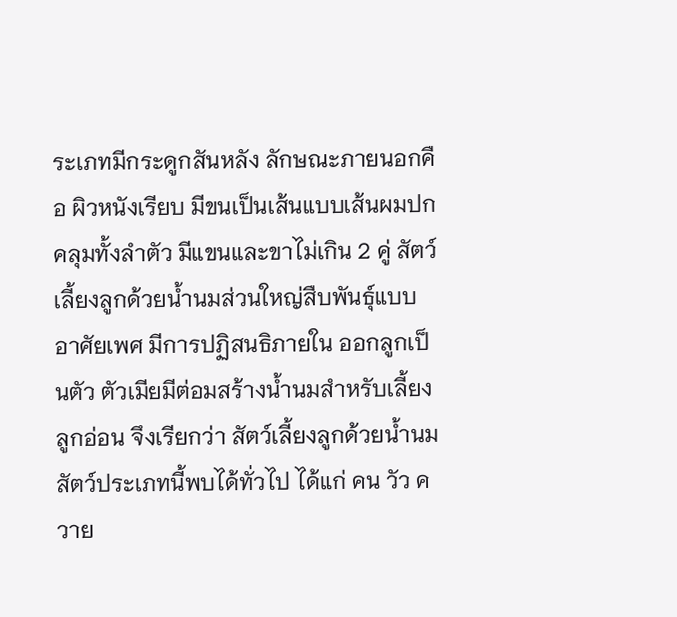ระเภทมีกระดูกสันหลัง ลักษณะภายนอกคือ ผิวหนังเรียบ มีขนเป็นเส้นแบบเส้นผมปกคลุมทั้งลำตัว มีแขนและขาไม่เกิน 2 คู่ สัตว์เลี้ยงลูกด้วยน้ำนมส่วนใหญ่สืบพันธุ์แบบอาศัยเพศ มีการปฏิสนธิภายใน ออกลูกเป็นตัว ตัวเมียมีต่อมสร้างน้ำนมสำหรับเลี้ยงลูกอ่อน จึงเรียกว่า สัตว์เลี้ยงลูกด้วยน้ำนม สัตว์ประเภทนี้พบได้ทั่วไป ได้แก่ คน วัว ควาย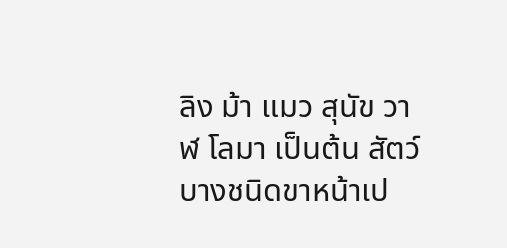ลิง ม้า แมว สุนัข วาฬ โลมา เป็นต้น สัตว์บางชนิดขาหน้าเป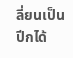ลี่ยนเป็นปีกได้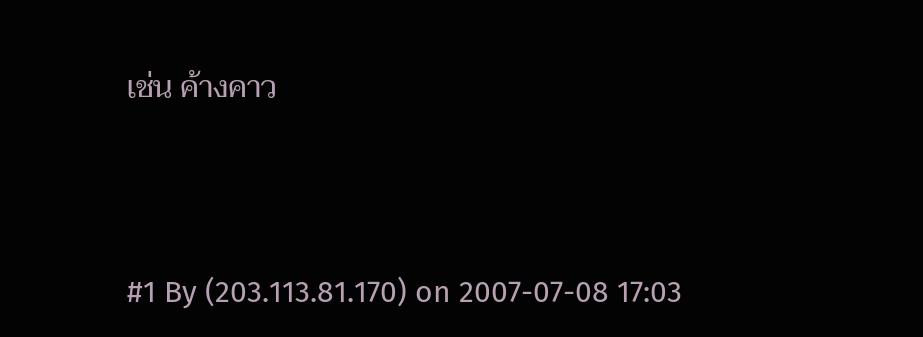เช่น ค้างคาว




#1 By (203.113.81.170) on 2007-07-08 17:03